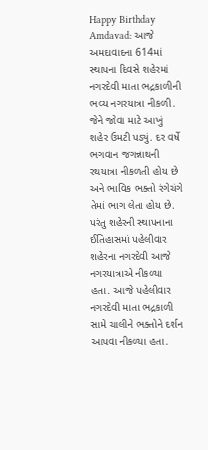Happy Birthday Amdavad: આજે અમદાવાદના 614માં સ્થાપના દિવસે શહેરમાં નગરદેવી માતા ભદ્રકાળીની ભવ્ય નગરયાત્રા નીકળી. જેને જોવા માટે આખું શહેર ઉમટી પડ્યું. દર વર્ષે ભગવાન જગન્નાથની રથયાત્રા નીકળતી હોય છે અને ભાવિક ભક્તો રંગેચંગે તેમાં ભાગ લેતા હોય છે. પરંતુ શહેરની સ્થાપનાના ઈતિહાસમાં પહેલીવાર શહેરના નગરદેવી આજે નગરયાત્રાએ નીકળ્યા હતા. આજે પહેલીવાર નગરદેવી માતા ભદ્રકાળી સામે ચાલીને ભક્તોને દર્શન આપવા નીકળ્યા હતા.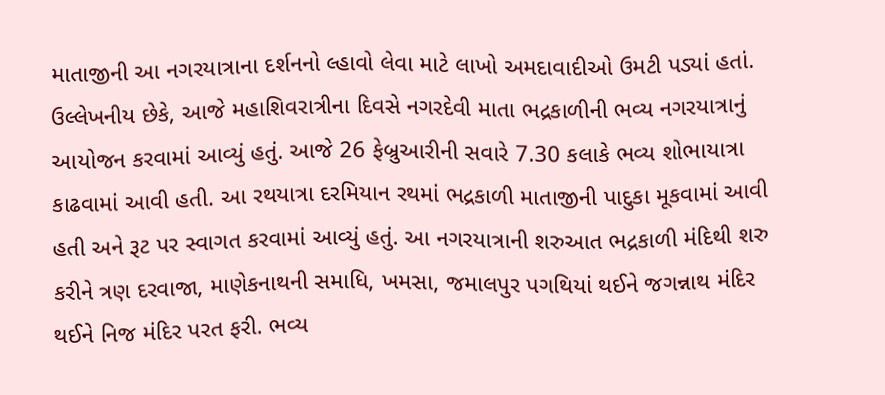માતાજીની આ નગરયાત્રાના દર્શનનો લ્હાવો લેવા માટે લાખો અમદાવાદીઓ ઉમટી પડ્યાં હતાં.
ઉલ્લેખનીય છેકે, આજે મહાશિવરાત્રીના દિવસે નગરદેવી માતા ભદ્રકાળીની ભવ્ય નગરયાત્રાનું આયોજન કરવામાં આવ્યું હતું. આજે 26 ફેબ્રુઆરીની સવારે 7.30 કલાકે ભવ્ય શોભાયાત્રા કાઢવામાં આવી હતી. આ રથયાત્રા દરમિયાન રથમાં ભદ્રકાળી માતાજીની પાદુકા મૂકવામાં આવી હતી અને રૂટ પર સ્વાગત કરવામાં આવ્યું હતું. આ નગરયાત્રાની શરુઆત ભદ્રકાળી મંદિથી શરુ કરીને ત્રણ દરવાજા, માણેકનાથની સમાધિ, ખમસા, જમાલપુર પગથિયાં થઈને જગન્નાથ મંદિર થઈને નિજ મંદિર પરત ફરી. ભવ્ય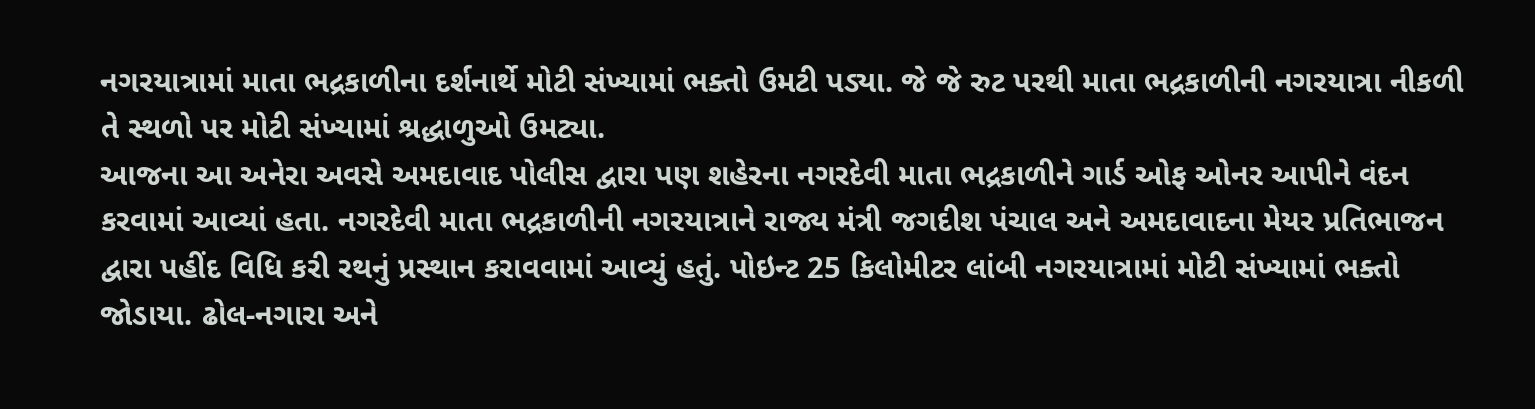નગરયાત્રામાં માતા ભદ્રકાળીના દર્શનાર્થે મોટી સંખ્યામાં ભક્તો ઉમટી પડ્યા. જે જે રુટ પરથી માતા ભદ્રકાળીની નગરયાત્રા નીકળી તે સ્થળો પર મોટી સંખ્યામાં શ્રદ્ધાળુઓ ઉમટ્યા.
આજના આ અનેરા અવસે અમદાવાદ પોલીસ દ્વારા પણ શહેરના નગરદેવી માતા ભદ્રકાળીને ગાર્ડ ઓફ ઓનર આપીને વંદન કરવામાં આવ્યાં હતા. નગરદેવી માતા ભદ્રકાળીની નગરયાત્રાને રાજ્ય મંત્રી જગદીશ પંચાલ અને અમદાવાદના મેયર પ્રતિભાજન દ્વારા પહીંદ વિધિ કરી રથનું પ્રસ્થાન કરાવવામાં આવ્યું હતું. પોઇન્ટ 25 કિલોમીટર લાંબી નગરયાત્રામાં મોટી સંખ્યામાં ભક્તો જોડાયા. ઢોલ-નગારા અને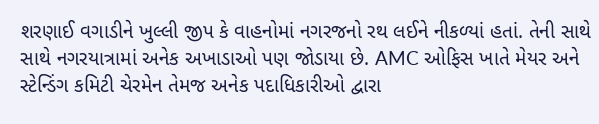શરણાઈ વગાડીને ખુલ્લી જીપ કે વાહનોમાં નગરજનો રથ લઈને નીકળ્યાં હતાં. તેની સાથે સાથે નગરયાત્રામાં અનેક અખાડાઓ પણ જોડાયા છે. AMC ઓફિસ ખાતે મેયર અને સ્ટેન્ડિંગ કમિટી ચેરમેન તેમજ અનેક પદાધિકારીઓ દ્વારા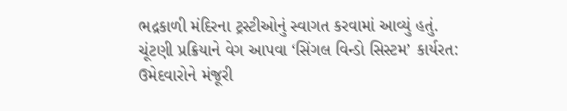ભદ્રકાળી મંદિરના ટ્રસ્ટીઓનું સ્વાગત કરવામાં આવ્યું હતું.
ચૂંટણી પ્રક્રિયાને વેગ આપવા ‘સિંગલ વિન્ડો સિસ્ટમ’ કાર્યરત: ઉમેદવારોને મંજૂરી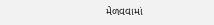મેળવવામાં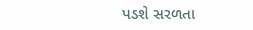પડશે સરળતા